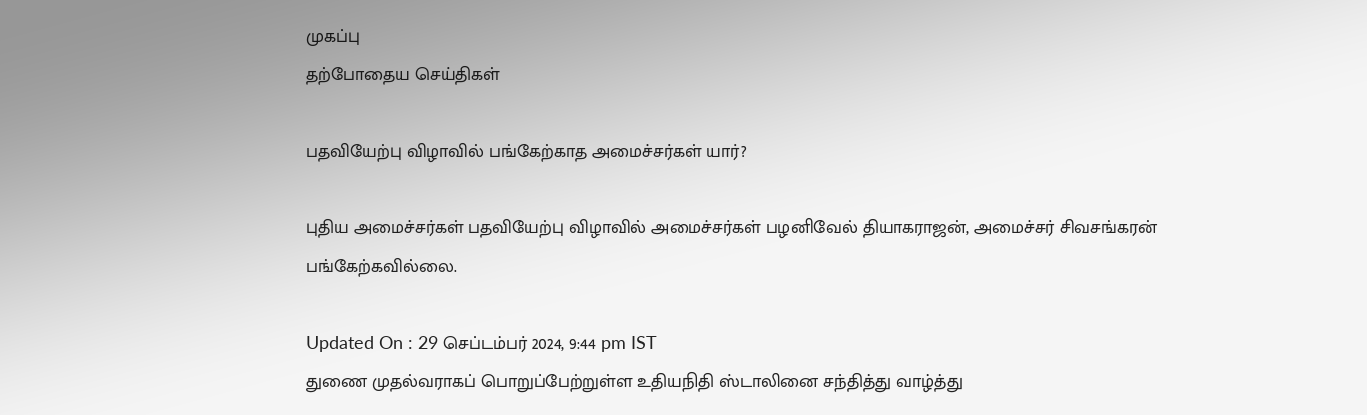முகப்பு
தற்போதைய செய்திகள்

பதவியேற்பு விழாவில் பங்கேற்காத அமைச்சர்கள் யார்?

புதிய அமைச்சர்கள் பதவியேற்பு விழாவில் அமைச்சர்கள் பழனிவேல் தியாகராஜன், அமைச்சர் சிவசங்கரன் பங்கேற்கவில்லை.

Updated On : 29 செப்டம்பர் 2024, 9:44 pm IST
துணை முதல்வராகப் பொறுப்பேற்றுள்ள உதியநிதி ஸ்டாலினை சந்தித்து வாழ்த்து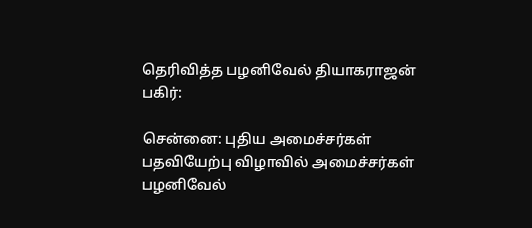தெரிவித்த பழனிவேல் தியாகராஜன்
பகிர்:

சென்னை: புதிய அமைச்சர்கள் பதவியேற்பு விழாவில் அமைச்சர்கள் பழனிவேல்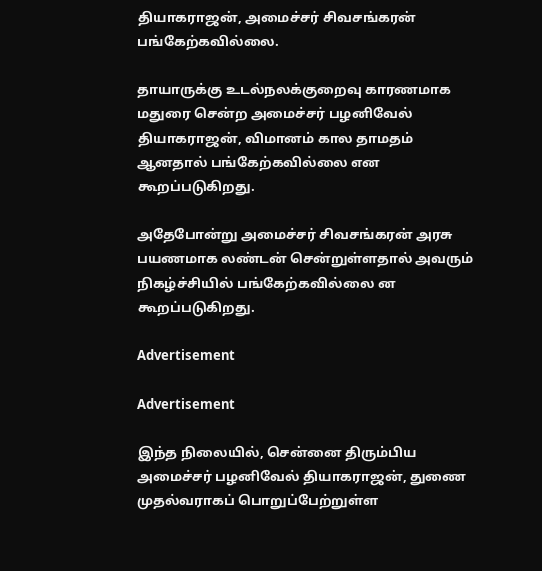தியாகராஜன், அமைச்சர் சிவசங்கரன் பங்கேற்கவில்லை.

தாயாருக்கு உடல்நலக்குறைவு காரணமாக மதுரை சென்ற அமைச்சர் பழனிவேல் தியாகராஜன், விமானம் கால தாமதம் ஆனதால் பங்கேற்கவில்லை என கூறப்படுகிறது.

அதேபோன்று அமைச்சர் சிவசங்கரன் அரசு பயணமாக லண்டன் சென்றுள்ளதால் அவரும் நிகழ்ச்சியில் பங்கேற்கவில்லை ன கூறப்படுகிறது.

Advertisement

Advertisement

இந்த நிலையில், சென்னை திரும்பிய அமைச்சர் பழனிவேல் தியாகராஜன், துணை முதல்வராகப் பொறுப்பேற்றுள்ள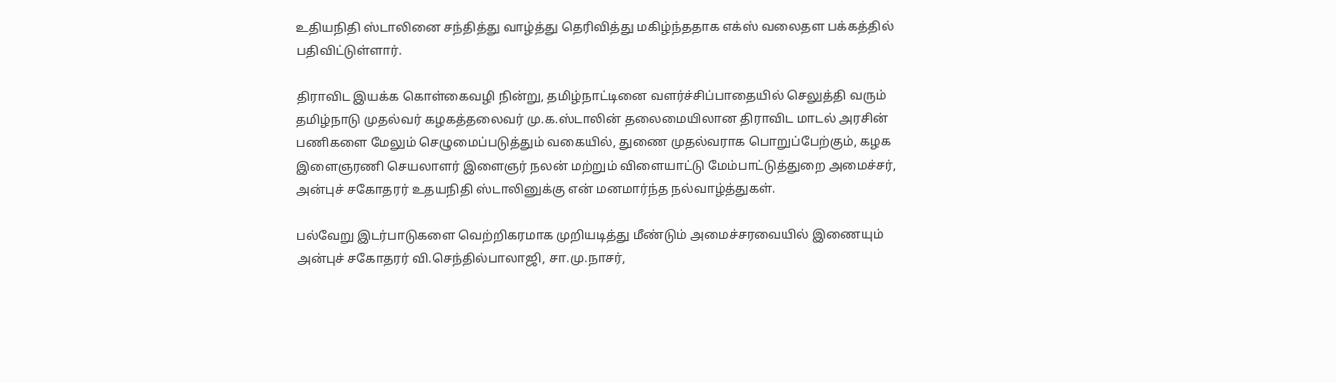உதியநிதி ஸ்டாலினை சந்தித்து வாழ்த்து தெரிவித்து மகிழ்ந்ததாக எக்ஸ் வலைதள பக்கத்தில் பதிவிட்டுள்ளார்.

திராவிட இயக்க கொள்கைவழி நின்று, தமிழ்நாட்டினை வளர்ச்சிப்பாதையில் செலுத்தி வரும் தமிழ்நாடு முதல்வர் கழகத்தலைவர் மு.க.ஸ்டாலின் தலைமையிலான திராவிட மாடல் அரசின் பணிகளை மேலும் செழுமைப்படுத்தும் வகையில், துணை முதல்வராக பொறுப்பேற்கும், கழக இளைஞரணி செயலாளர் இளைஞர் நலன் மற்றும் விளையாட்டு மேம்பாட்டுத்துறை அமைச்சர், அன்புச் சகோதரர் உதயநிதி ஸ்டாலினுக்கு என் மனமார்ந்த நல்வாழ்த்துகள்.

பல்வேறு இடர்பாடுகளை வெற்றிகரமாக முறியடித்து மீண்டும் அமைச்சரவையில் இணையும் அன்புச் சகோதரர் வி.செந்தில்பாலாஜி, சா.மு.நாசர்,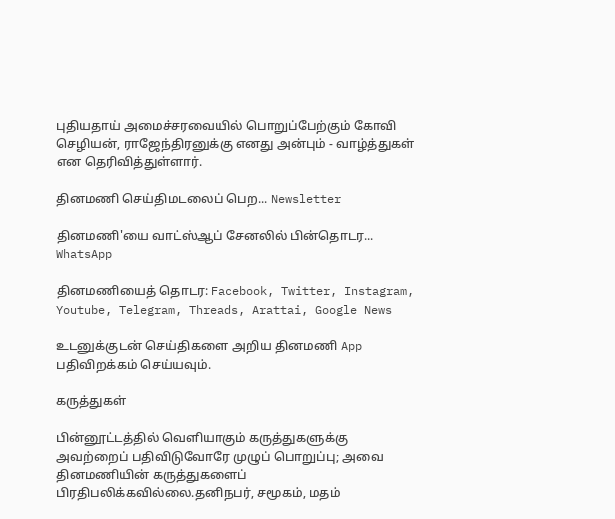புதியதாய் அமைச்சரவையில் பொறுப்பேற்கும் கோவி செழியன், ராஜேந்திரனுக்கு எனது அன்பும் - வாழ்த்துகள் என தெரிவித்துள்ளார்.

தினமணி செய்திமடலைப் பெற... Newsletter

தினமணி'யை வாட்ஸ்ஆப் சேனலில் பின்தொடர... WhatsApp

தினமணியைத் தொடர: Facebook, Twitter, Instagram, Youtube, Telegram, Threads, Arattai, Google News

உடனுக்குடன் செய்திகளை அறிய தினமணி App பதிவிறக்கம் செய்யவும்.

கருத்துகள்

பின்னூட்டத்தில் வெளியாகும் கருத்துகளுக்கு அவற்றைப் பதிவிடுவோரே முழுப் பொறுப்பு; அவை தினமணியின் கருத்துகளைப் பிரதிபலிக்கவில்லை.தனிநபர், சமூகம், மதம்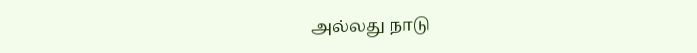அல்லது நாடு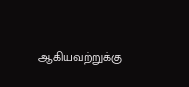ஆகியவற்றுக்கு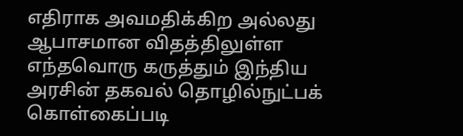எதிராக அவமதிக்கிற அல்லது ஆபாசமான விதத்திலுள்ள எந்தவொரு கருத்தும் இந்திய அரசின் தகவல் தொழில்நுட்பக் கொள்கைப்படி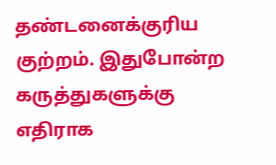தண்டனைக்குரிய குற்றம். இதுபோன்ற கருத்துகளுக்கு எதிராக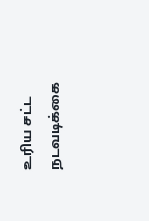உரிய சட்ட நடவடிக்கை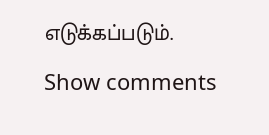எடுக்கப்படும்.

Show comments